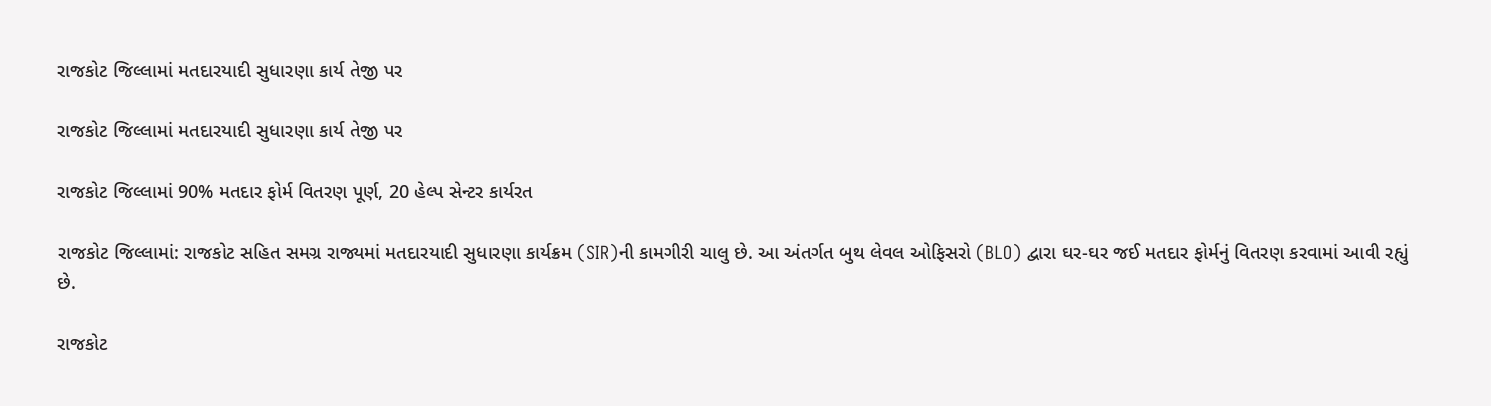રાજકોટ જિલ્લામાં મતદારયાદી સુધારણા કાર્ય તેજી પર

રાજકોટ જિલ્લામાં મતદારયાદી સુધારણા કાર્ય તેજી પર

રાજકોટ જિલ્લામાં 90% મતદાર ફોર્મ વિતરણ પૂર્ણ, 20 હેલ્પ સેન્ટર કાર્યરત

રાજકોટ જિલ્લામાં: રાજકોટ સહિત સમગ્ર રાજ્યમાં મતદારયાદી સુધારણા કાર્યક્રમ (SIR)ની કામગીરી ચાલુ છે. આ અંતર્ગત બુથ લેવલ ઓફિસરો (BLO) દ્વારા ઘર-ઘર જઈ મતદાર ફોર્મનું વિતરણ કરવામાં આવી રહ્યું છે.

રાજકોટ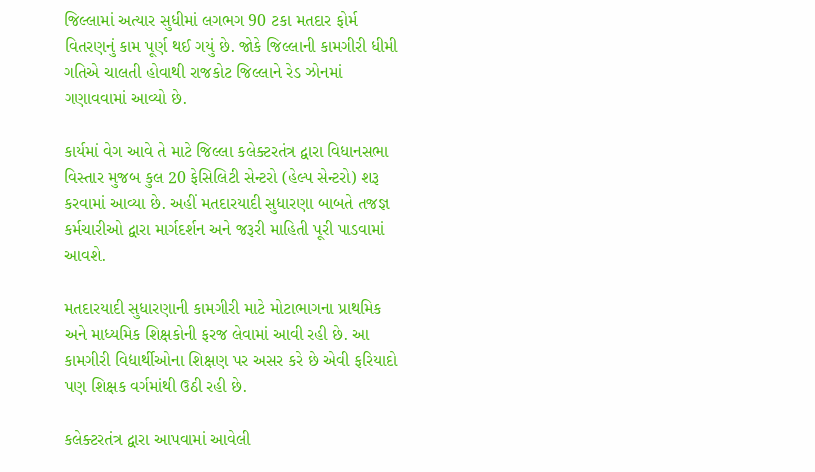જિલ્લામાં અત્યાર સુધીમાં લગભગ 90 ટકા મતદાર ફોર્મ વિતરણનું કામ પૂર્ણ થઈ ગયું છે. જોકે જિલ્લાની કામગીરી ધીમી ગતિએ ચાલતી હોવાથી રાજકોટ જિલ્લાને રેડ ઝોનમાં ગણાવવામાં આવ્યો છે.

કાર્યમાં વેગ આવે તે માટે જિલ્લા કલેક્ટરતંત્ર દ્વારા વિધાનસભા વિસ્તાર મુજબ કુલ 20 ફેસિલિટી સેન્ટરો (હેલ્પ સેન્ટરો) શરૂ કરવામાં આવ્યા છે. અહીં મતદારયાદી સુધારણા બાબતે તજજ્ઞ કર્મચારીઓ દ્વારા માર્ગદર્શન અને જરૂરી માહિતી પૂરી પાડવામાં આવશે.

મતદારયાદી સુધારણાની કામગીરી માટે મોટાભાગના પ્રાથમિક અને માધ્યમિક શિક્ષકોની ફરજ લેવામાં આવી રહી છે. આ કામગીરી વિદ્યાર્થીઓના શિક્ષણ પર અસર કરે છે એવી ફરિયાદો પણ શિક્ષક વર્ગમાંથી ઉઠી રહી છે.

કલેક્ટરતંત્ર દ્વારા આપવામાં આવેલી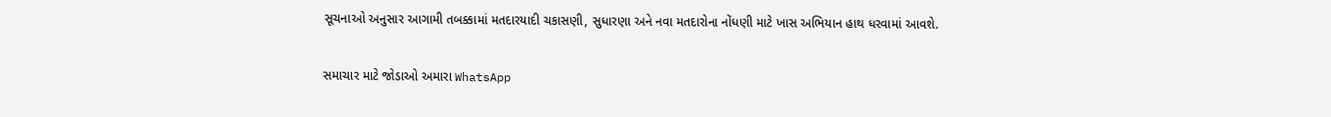સૂચનાઓ અનુસાર આગામી તબક્કામાં મતદારયાદી ચકાસણી, સુધારણા અને નવા મતદારોના નોંધણી માટે ખાસ અભિયાન હાથ ધરવામાં આવશે.

સમાચાર માટે જોડાઓ અમારા WhatsApp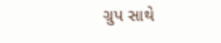ગ્રુપ સાથે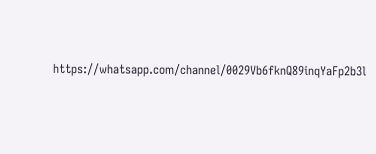https://whatsapp.com/channel/0029Vb6fknQ89inqYaFp2b3l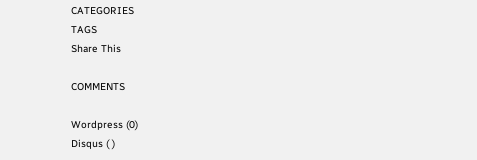CATEGORIES
TAGS
Share This

COMMENTS

Wordpress (0)
Disqus ( )